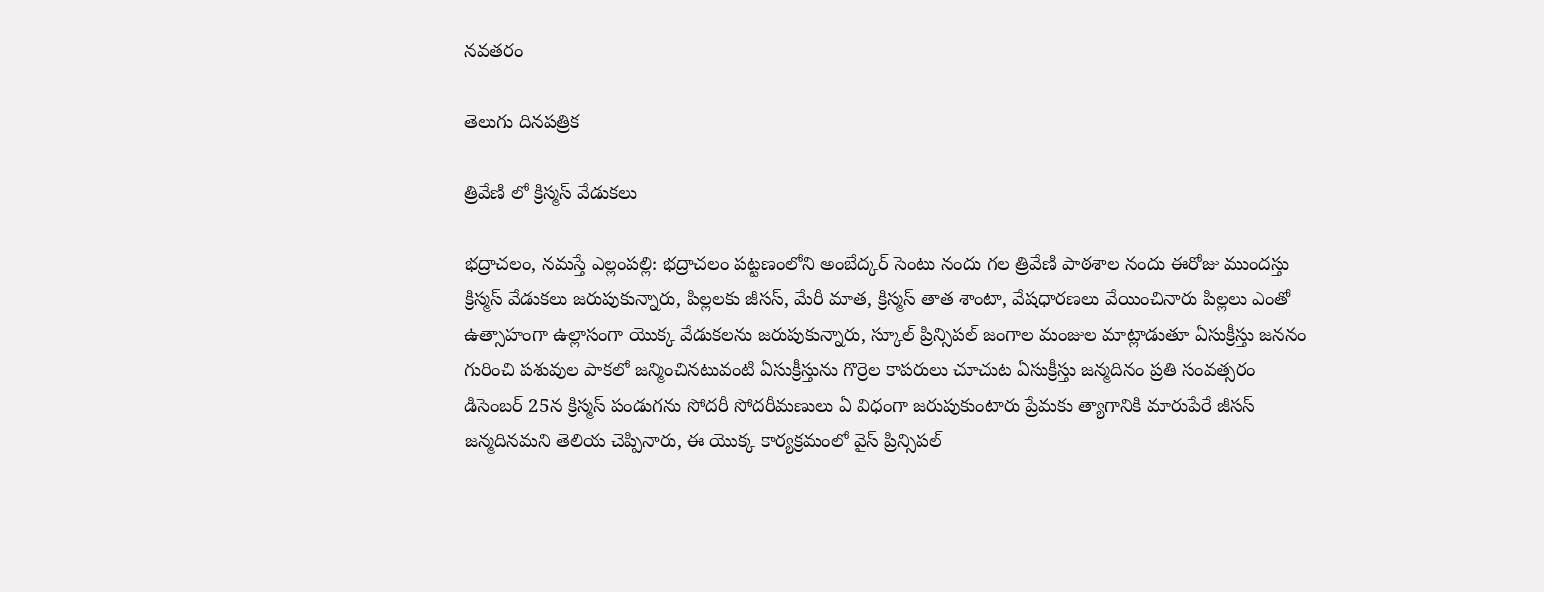నవతరం

తెలుగు దినపత్రిక

త్రివేణి లో క్రిస్మస్ వేడుకలు

భద్రాచలం, నమస్తే ఎల్లంపల్లి: భద్రాచలం పట్టణంలోని అంబేద్కర్ సెంటు నందు గల త్రివేణి పాఠశాల నందు ఈరోజు ముందస్తు క్రిస్మస్ వేడుకలు జరుపుకున్నారు, పిల్లలకు జీసస్, మేరీ మాత, క్రిస్మస్ తాత శాంటా, వేషధారణలు వేయించినారు పిల్లలు ఎంతో ఉత్సాహంగా ఉల్లాసంగా యొక్క వేడుకలను జరుపుకున్నారు, స్కూల్ ప్రిన్సిపల్ జంగాల మంజుల మాట్లాడుతూ ఏసుక్రీస్తు జననం గురించి పశువుల పాకలో జన్మించినటువంటి ఏసుక్రీస్తును గొర్రెల కాపరులు చూచుట ఏసుక్రీస్తు జన్మదినం ప్రతి సంవత్సరం డిసెంబర్ 25న క్రిస్మస్ పండుగను సోదరీ సోదరీమణులు ఏ విధంగా జరుపుకుంటారు ప్రేమకు త్యాగానికి మారుపేరే జీసస్ జన్మదినమని తెలియ చెప్పినారు, ఈ యొక్క కార్యక్రమంలో వైస్ ప్రిన్సిపల్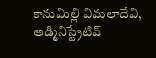కానుమిల్లి విమలాదేవి, అడ్మినిస్ట్రేటివ్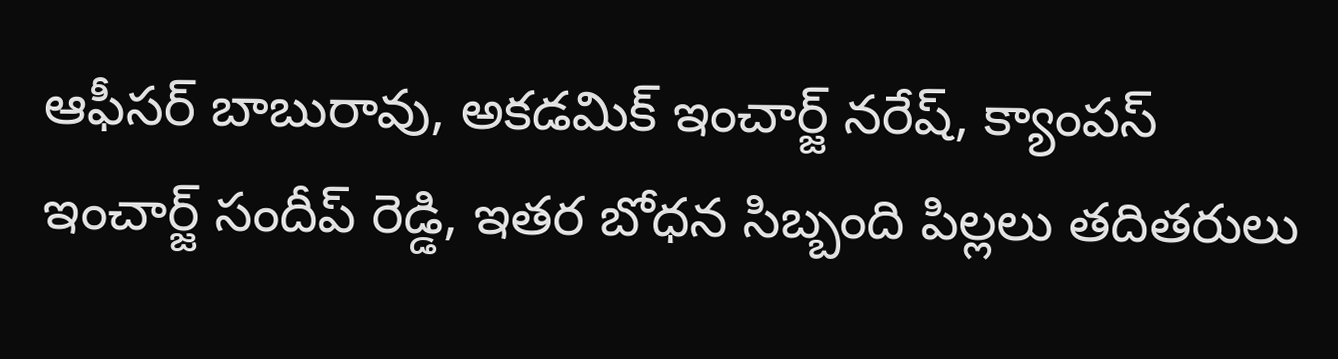ఆఫీసర్ బాబురావు, అకడమిక్ ఇంచార్జ్ నరేష్, క్యాంపస్ ఇంచార్జ్ సందీప్ రెడ్డి, ఇతర బోధన సిబ్బంది పిల్లలు తదితరులు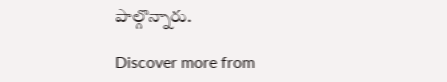పాల్గొన్నారు.

Discover more from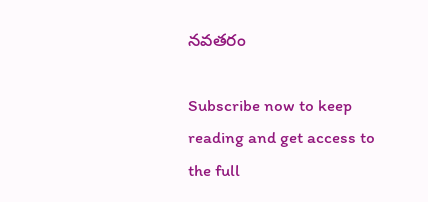నవతరం

Subscribe now to keep reading and get access to the full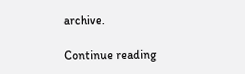archive.

Continue reading